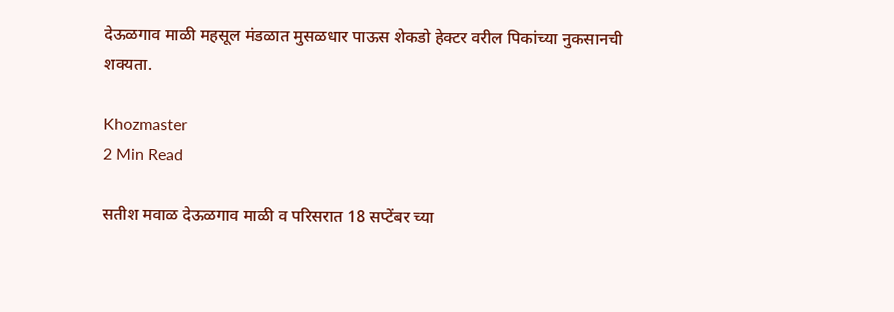देऊळगाव माळी महसूल मंडळात मुसळधार पाऊस शेकडो हेक्टर वरील पिकांच्या नुकसानची शक्यता.

Khozmaster
2 Min Read

सतीश मवाळ देऊळगाव माळी व परिसरात 18 सप्टेंबर च्या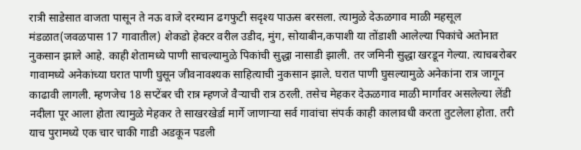रात्री साडेसात वाजता पासून ते नऊ वाजे दरम्यान ढगफुटी सदृश्य पाऊस बरसला. त्यामुळे देऊळगाव माळी महसूल मंडळात(जवळपास 17 गावातील) शेकडो हेक्टर वरील उडीद, मुंग, सोयाबीन,कपाशी या तोंडाशी आलेल्या पिकांचे अतोनात नुकसान झाले आहे. काही शेतामध्ये पाणी साचल्यामुळे पिकांची सुद्धा नासाडी झाली. तर जमिनी सुद्धा खरडून गेल्या. त्याचबरोबर गावामध्ये अनेकांच्या घरात पाणी घुसून जीवनावश्यक साहित्याची नुकसान झाले. घरात पाणी घुसल्यामुळे अनेकांना रात्र जागून काढावी लागली. म्हणजेच 18 सप्टेंबर ची रात्र म्हणजे वैऱ्याची रात्र ठरली. तसेच मेहकर देऊळगाव माळी मार्गावर असलेल्या लेंडी नदीला पूर आला होता त्यामुळे मेहकर ते साखरखेर्डा मार्गे जाणाऱ्या सर्व गावांचा संपर्क काही कालावधी करता तुटलेला होता. तरी याच पुरामध्ये एक चार चाकी गाडी अडकून पडली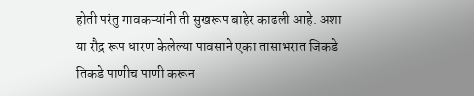होती परंतु गावकऱ्यांनी ती सुखरूप बाहेर काढली आहे. अशा या रौद्र रूप धारण केलेल्या पावसाने एका तासाभरात जिकडे तिकडे पाणीच पाणी करून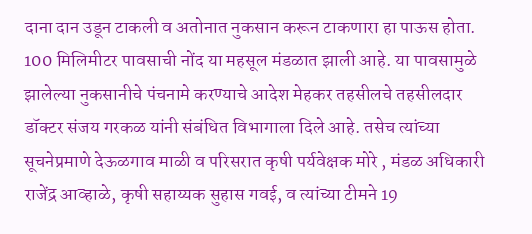दाना दान उडून टाकली व अतोनात नुकसान करून टाकणारा हा पाऊस होता. 100 मिलिमीटर पावसाची नोंद या महसूल मंडळात झाली आहे. या पावसामुळे झालेल्या नुकसानीचे पंचनामे करण्याचे आदेश मेहकर तहसीलचे तहसीलदार डॉक्टर संजय गरकळ यांनी संबंधित विभागाला दिले आहे. तसेच त्यांच्या सूचनेप्रमाणे देऊळगाव माळी व परिसरात कृषी पर्यवेक्षक मोरे , मंडळ अधिकारी राजेंद्र आव्हाळे, कृषी सहाय्यक सुहास गवई, व त्यांच्या टीमने 19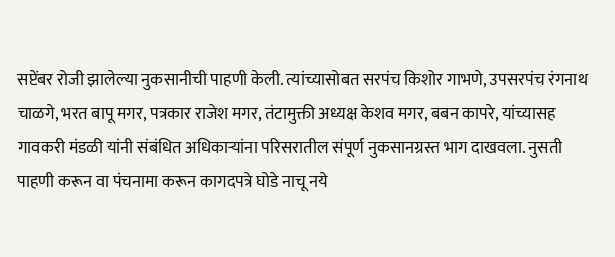सप्टेंबर रोजी झालेल्या नुकसानीची पाहणी केली. त्यांच्यासोबत सरपंच किशोर गाभणे, उपसरपंच रंगनाथ चाळगे, भरत बापू मगर, पत्रकार राजेश मगर, तंटामुक्ती अध्यक्ष केशव मगर, बबन कापरे, यांच्यासह गावकरी मंडळी यांनी संबंधित अधिकाऱ्यांना परिसरातील संपूर्ण नुकसानग्रस्त भाग दाखवला. नुसती पाहणी करून वा पंचनामा करून कागदपत्रे घोडे नाचू नये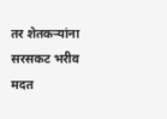तर शेतकऱ्यांना सरसकट भरीव मदत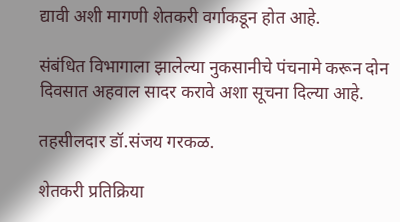द्यावी अशी मागणी शेतकरी वर्गाकडून होत आहे.

संबंधित विभागाला झालेल्या नुकसानीचे पंचनामे करून दोन दिवसात अहवाल सादर करावे अशा सूचना दिल्या आहे.

तहसीलदार डॉ.संजय गरकळ.

शेतकरी प्रतिक्रिया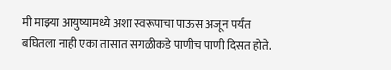मी माझ्या आयुष्यामध्ये अशा स्वरूपाचा पाऊस अजून पर्यंत बघितला नाही एका तासात सगळीकडे पाणीच पाणी दिसत होते.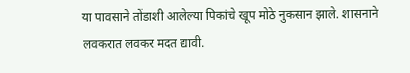या पावसाने तोंडाशी आलेल्या पिकांचे खूप मोठे नुकसान झाले. शासनाने लवकरात लवकर मदत द्यावी.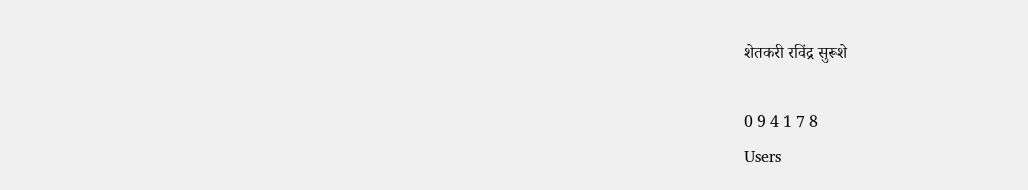शेतकरी रविंद्र सुरूशे

0 9 4 1 7 8
Users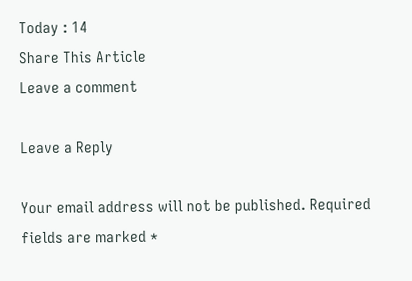Today : 14
Share This Article
Leave a comment

Leave a Reply

Your email address will not be published. Required fields are marked *